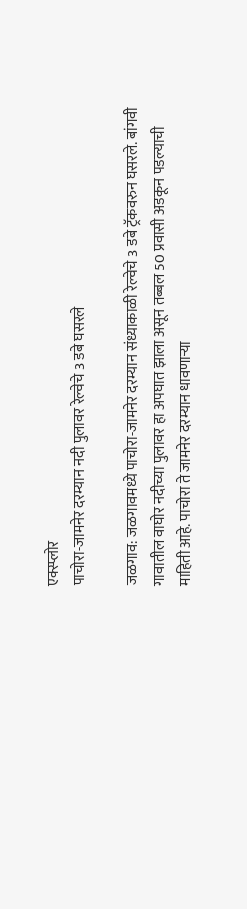एक्स्प्लोर
पाचोरा-जामनेर दरम्यान नदी पुलावर रेल्वेचे 3 डबे घसरले

जळगाव: जळगावमध्ये पाचोरा-जामनेर दरम्यान संध्याकाळी रेल्वेचे 3 डबे ट्रॅकवरुन घसरले. बांगवी गावातील वाघोर नदीच्या पुलावर हा अपघात झाला असून तब्बल 50 प्रवासी अडकून पडल्याची माहिती आहे. पाचोरा ते जामनेर दरम्यान धावणाऱ्या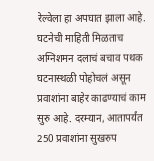रेल्वेला हा अपघात झाला आहे. घटनेची माहिती मिळताच अग्निशमन दलाचं बचाव पथक घटनास्थळी पोहोचलं असून प्रवाशांना बाहेर काढण्याचं काम सुरु आहे. दरम्यान, आतापर्यंत 250 प्रवाशांना सुखरुप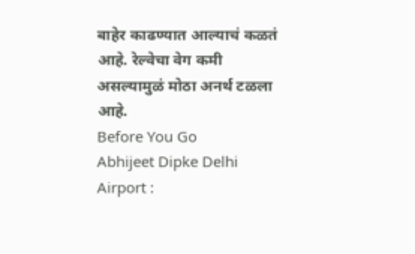बाहेर काढण्यात आल्याचं कळतं आहे. रेल्वेचा वेग कमी असल्यामुळं मोठा अनर्थ टळला आहे.
Before You Go
Abhijeet Dipke Delhi Airport :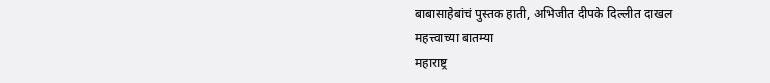बाबासाहेबांचं पुस्तक हाती, अभिजीत दीपके दिल्लीत दाखल
महत्त्वाच्या बातम्या
महाराष्ट्र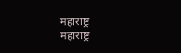महाराष्ट्र
महाराष्ट्र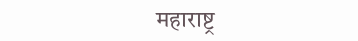महाराष्ट्र